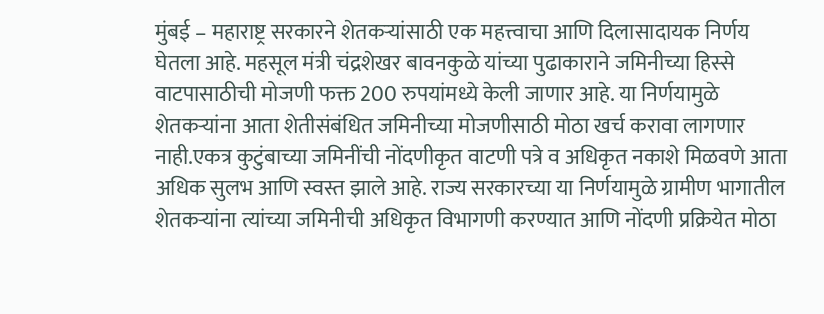मुंबई – महाराष्ट्र सरकारने शेतकऱ्यांसाठी एक महत्त्वाचा आणि दिलासादायक निर्णय घेतला आहे. महसूल मंत्री चंद्रशेखर बावनकुळे यांच्या पुढाकाराने जमिनीच्या हिस्से वाटपासाठीची मोजणी फक्त 200 रुपयांमध्ये केली जाणार आहे. या निर्णयामुळे शेतकऱ्यांना आता शेतीसंबंधित जमिनीच्या मोजणीसाठी मोठा खर्च करावा लागणार नाही.एकत्र कुटुंबाच्या जमिनींची नोंदणीकृत वाटणी पत्रे व अधिकृत नकाशे मिळवणे आता अधिक सुलभ आणि स्वस्त झाले आहे. राज्य सरकारच्या या निर्णयामुळे ग्रामीण भागातील शेतकऱ्यांना त्यांच्या जमिनीची अधिकृत विभागणी करण्यात आणि नोंदणी प्रक्रियेत मोठा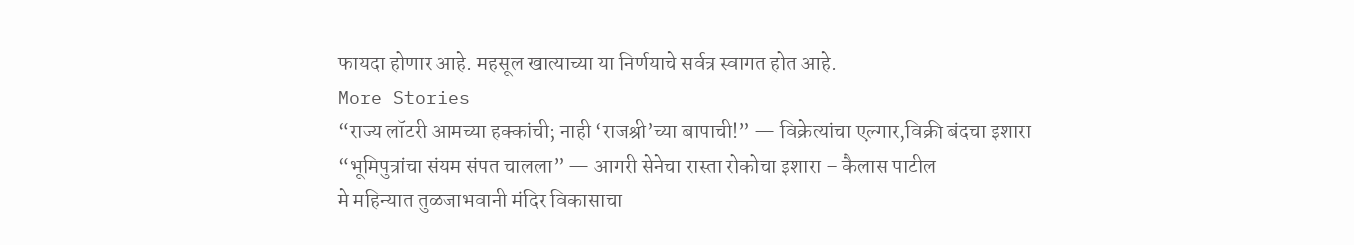फायदा होणार आहे. महसूल खात्याच्या या निर्णयाचे सर्वत्र स्वागत होत आहे.
More Stories
“राज्य लॉटरी आमच्या हक्कांची; नाही ‘राजश्री’च्या बापाची!” — विक्रेत्यांचा एल्गार,विक्री बंदचा इशारा
“भूमिपुत्रांचा संयम संपत चालला” — आगरी सेनेचा रास्ता रोकोचा इशारा – कैलास पाटील
मे महिन्यात तुळजाभवानी मंदिर विकासाचा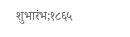शुभारंभ;१८६५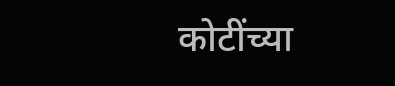कोटींच्या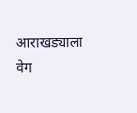आराखड्याला वेग